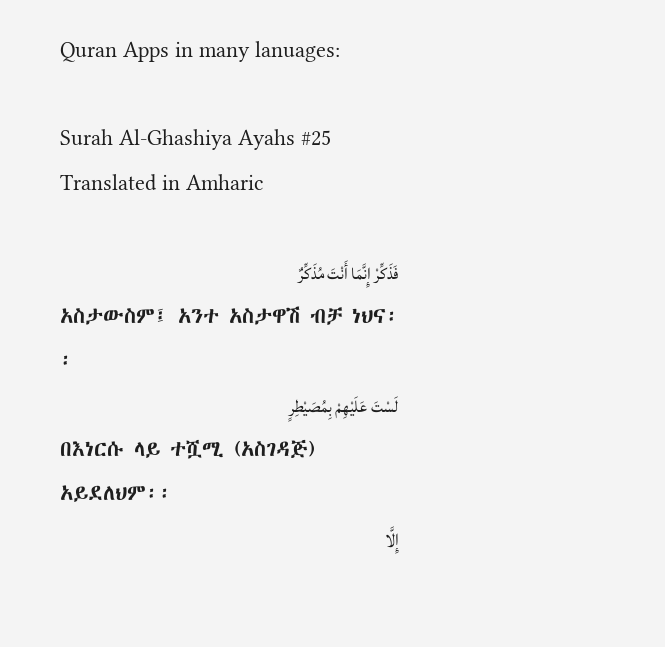Quran Apps in many lanuages:

Surah Al-Ghashiya Ayahs #25 Translated in Amharic

فَذَكِّرْ إِنَّمَا أَنْتَ مُذَكِّرٌ
አስታውስም፤ አንተ አስታዋሽ ብቻ ነህና፡፡
لَسْتَ عَلَيْهِمْ بِمُصَيْطِرٍ
በእነርሱ ላይ ተሿሚ (አስገዳጅ) አይደለህም፡፡
إِلَّا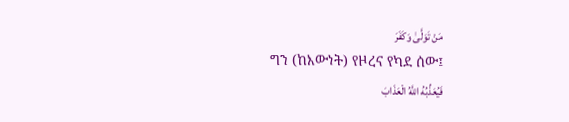مَنْ تَوَلَّىٰ وَكَفَرَ
ግን (ከእውነት) የዞረና የካደ ሰው፤
فَيُعَذِّبُهُ اللَّهُ الْعَذَابَ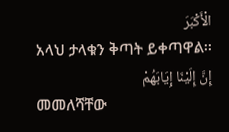الْأَكْبَرَ
አላህ ታላቁን ቅጣት ይቀጣዋል፡፡
إِنَّ إِلَيْنَا إِيَابَهُمْ
መመለሻቸው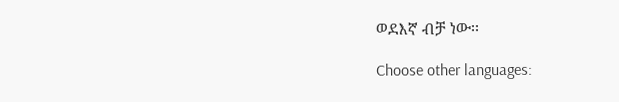ወደእኛ ብቻ ነው፡፡

Choose other languages: